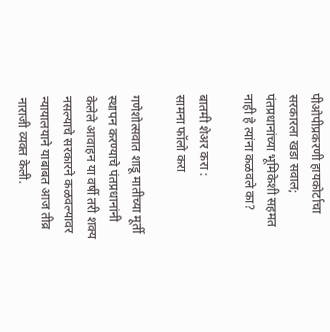पीओपीप्रकरणी हायकोर्टाचा सरकारला खडा सवाल; पंतप्रधानांच्या भूमिकेशी सहमत नाही हे त्यांना कळवले का?

बातमी शेअर करा :
सामना फॉलो करा

गणेशोत्सवात शाडू मातीच्या मूर्ती स्थापन करण्याचे पंतप्रधानांनी केलेले आवाहन या वर्षी तरी शक्य नसल्याचे सरकारने कळवल्यावर न्यायालयाने याबाबत आज तीव्र नाराजी व्यक्त केली.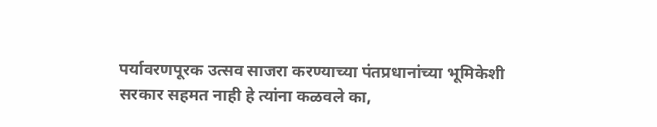पर्यावरणपूरक उत्सव साजरा करण्याच्या पंतप्रधानांच्या भूमिकेशी सरकार सहमत नाही हे त्यांना कळवले का,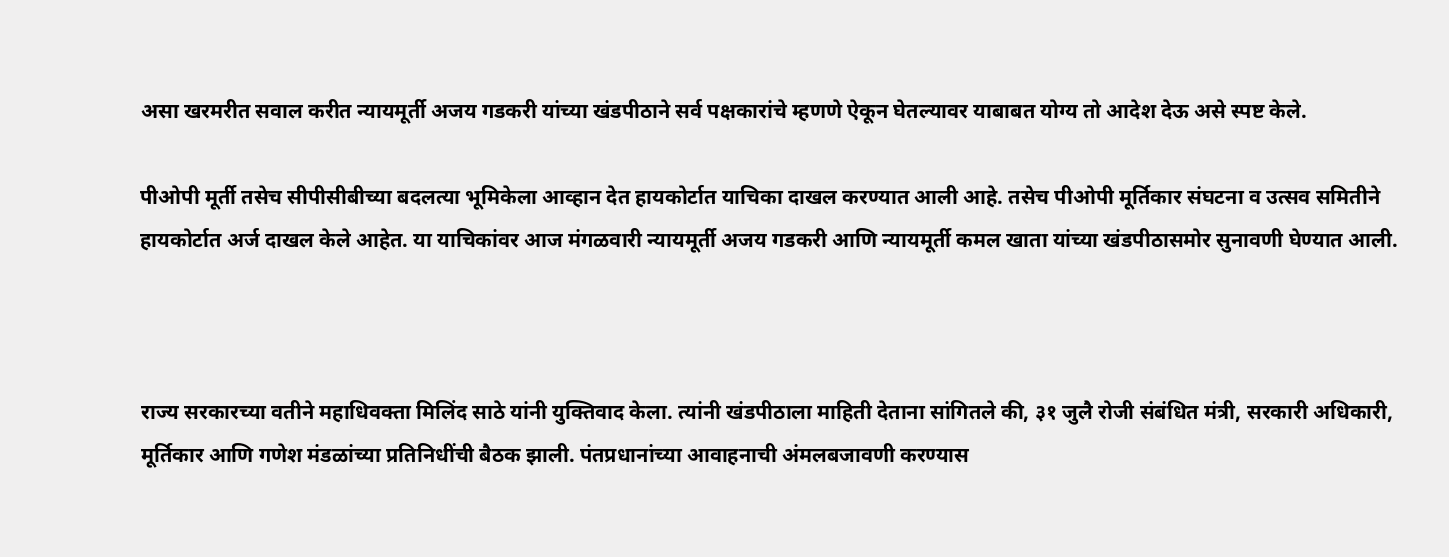असा खरमरीत सवाल करीत न्यायमूर्ती अजय गडकरी यांच्या खंडपीठाने सर्व पक्षकारांचे म्हणणे ऐकून घेतल्यावर याबाबत योग्य तो आदेश देऊ असे स्पष्ट केले.

पीओपी मूर्ती तसेच सीपीसीबीच्या बदलत्या भूमिकेला आव्हान देत हायकोर्टात याचिका दाखल करण्यात आली आहे. तसेच पीओपी मूर्तिकार संघटना व उत्सव समितीने हायकोर्टात अर्ज दाखल केले आहेत. या याचिकांवर आज मंगळवारी न्यायमूर्ती अजय गडकरी आणि न्यायमूर्ती कमल खाता यांच्या खंडपीठासमोर सुनावणी घेण्यात आली.



राज्य सरकारच्या वतीने महाधिवक्ता मिलिंद साठे यांनी युक्तिवाद केला. त्यांनी खंडपीठाला माहिती देताना सांगितले की, ३१ जुलै रोजी संबंधित मंत्री, सरकारी अधिकारी, मूर्तिकार आणि गणेश मंडळांच्या प्रतिनिधींची बैठक झाली. पंतप्रधानांच्या आवाहनाची अंमलबजावणी करण्यास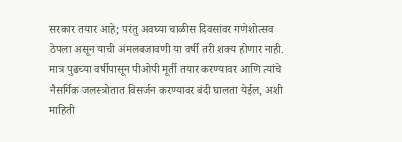सरकार तयार आहे; परंतु अवघ्या चाळीस दिवसांवर गणेशोत्सव ठेपला असून याची अंमलबजावणी या वर्षी तरी शक्य होणार नाही. मात्र पुढच्या वर्षीपासून पीओपी मूर्ती तयार करण्यावर आणि त्यांचे नैसर्गिक जलस्त्रोतात विसर्जन करण्यावर बंदी घालता येईल, अशी माहिती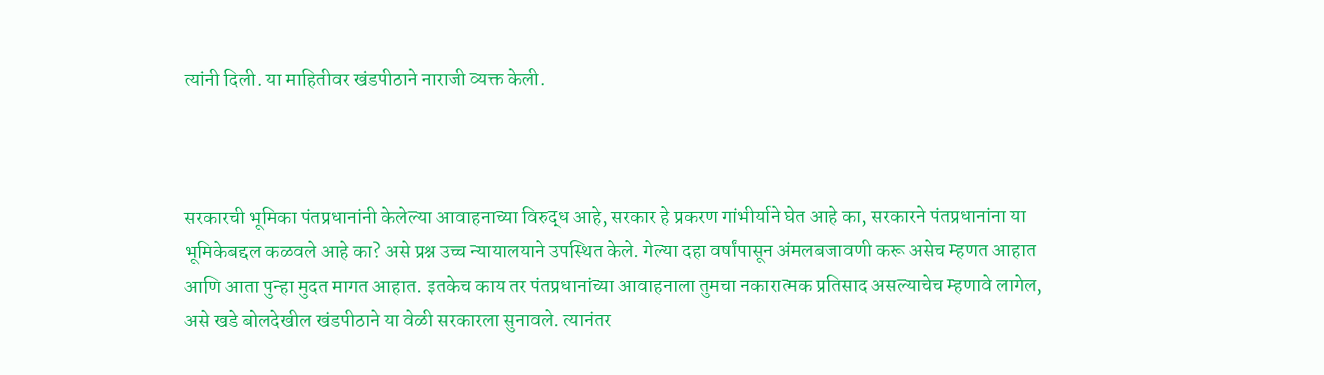त्यांनी दिली. या माहितीवर खंडपीठाने नाराजी व्यक्त केली.



सरकारची भूमिका पंतप्रधानांनी केलेल्या आवाहनाच्या विरुद्ध आहे, सरकार हे प्रकरण गांभीर्याने घेत आहे का, सरकारने पंतप्रधानांना या भूमिकेबद्दल कळवले आहे का? असे प्रश्न उच्च न्यायालयाने उपस्थित केले. गेल्या दहा वर्षांपासून अंमलबजावणी करू असेच म्हणत आहात आणि आता पुन्हा मुदत मागत आहात. इतकेच काय तर पंतप्रधानांच्या आवाहनाला तुमचा नकारात्मक प्रतिसाद असल्याचेच म्हणावे लागेल, असे खडे बोलदेखील खंडपीठाने या वेळी सरकारला सुनावले. त्यानंतर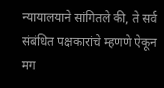न्यायालयाने सांगितले की, ते सर्व संबंधित पक्षकारांचे म्हणणे ऐकून मग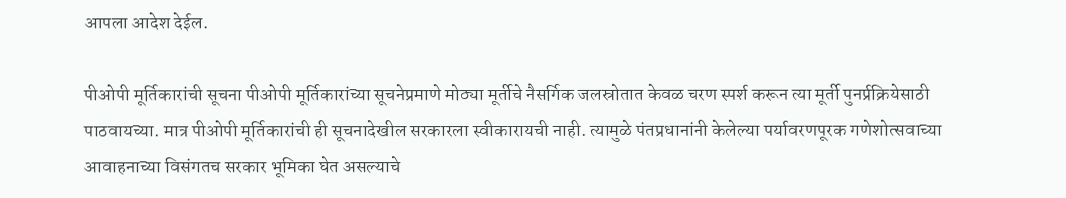आपला आदेश देईल.

पीओपी मूर्तिकारांची सूचना पीओपी मूर्तिकारांच्या सूचनेप्रमाणे मोठ्या मूर्तीचे नैसर्गिक जलस्रोतात केवळ चरण स्पर्श करून त्या मूर्ती पुनर्प्रक्रियेसाठी पाठवायच्या. मात्र पीओपी मूर्तिकारांची ही सूचनादेखील सरकारला स्वीकारायची नाही. त्यामुळे पंतप्रधानांनी केलेल्या पर्यावरणपूरक गणेशोत्सवाच्या आवाहनाच्या विसंगतच सरकार भूमिका घेत असल्याचे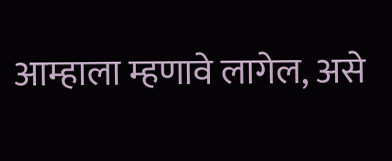आम्हाला म्हणावे लागेल, असे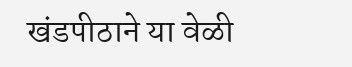खंडपीठाने या वेळी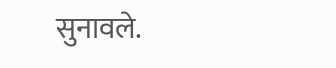सुनावले.